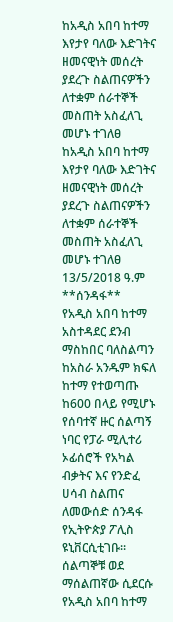ከአዲስ አበባ ከተማ እየታየ ባለው እድገትና ዘመናዊነት መሰረት ያደረጉ ስልጠናዎችን ለተቋም ሰራተኞች መስጠት አስፈለጊ መሆኑ ተገለፀ
ከአዲስ አበባ ከተማ እየታየ ባለው እድገትና ዘመናዊነት መሰረት ያደረጉ ስልጠናዎችን ለተቋም ሰራተኞች መስጠት አስፈለጊ መሆኑ ተገለፀ
13/5/2018 ዓ.ም
**ሰንዳፋ**
የአዲስ አበባ ከተማ አስተዳደር ደንብ ማስከበር ባለስልጣን ከአስራ አንዱም ክፍለ ከተማ የተወጣጡ ከ600 በላይ የሚሆኑ የሰባተኛ ዙር ሰልጣኝ ነባር የፓራ ሚሊተሪ ኦፊሰሮች የአካል ብቃትና እና የንድፈ ሀሳብ ስልጠና ለመውሰድ ሰንዳፋ የኢትዮጵያ ፖሊስ ዩኒቨርሲቲገቡ።
ሰልጣኞቹ ወደ ማሰልጠኛው ሲደርሱ የአዲስ አበባ ከተማ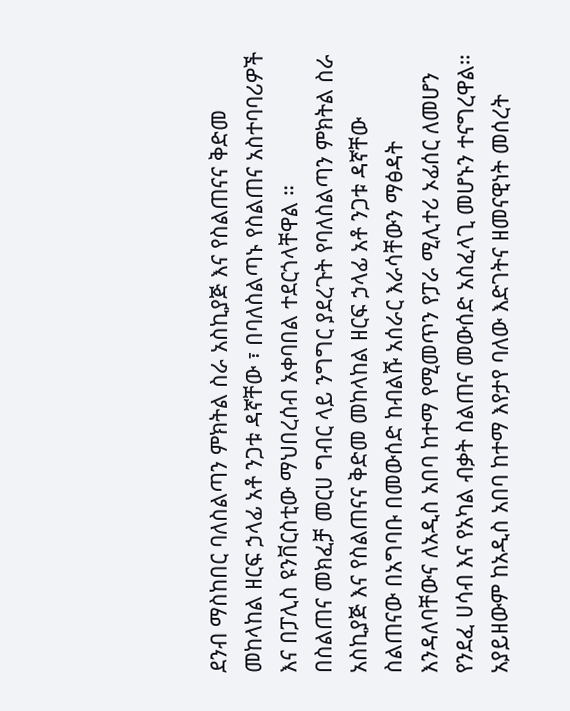ደንብ ማስከበር ባለስልጣን ምክትል ስራ አስኪያጅ እና የስልጠናና ቅድመ መከላከል ዘርፍ ኃላፊ አቶ ንጋቱ ዳኛቸው ፣ በባለስልጣኑ የስልጠና አስተባባሪዎች እና በፓሊስ ዩንቨርስቲው ማህበረሰብ አቀባበል ተደርጎላቸዋል ።
በስልጠና መክፈቻ መርሀ ግብር ላይ ንግግር ያደረጉት የባለስልጣን ምክትል ስራ አስኪያጅ እና የስልጠናና ቅድመ መከላከል ዘርፍ ኃላፊ አቶ ንጋቱ ዳኛቸው ስልጠናው በአግባቡ በመውሰድ ከብልሹ አሰራር እራሳቸውን ማፅዳት እንዳለባቸውና ለአዲስ አበባ ከተማ የሚመጥን የፓራ ሚሊተሪ ኦፊሰር ለመሆን የንደፈ ሀሳብ እና የአካል ብቃት ስልጠና መውሰድ አስፈላጊ መሆኑን ተናግረዋል።
አያይዘውም ከአዲስ አበባ ከተማ እየታየ ባለው እድገትና ዘመናዊነት መሰረት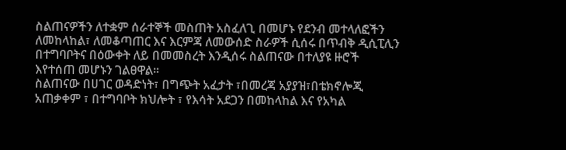ስልጠናዎችን ለተቋም ሰራተኞች መስጠት አስፈለጊ በመሆኑ የደንብ መተላለፎችን ለመከላከል፣ ለመቆጣጠር እና እርምጃ ለመውሰድ ስራዎች ሲሰሩ በጥብቅ ዲሲፒሊን በተግባቦትና በዕውቀት ለይ በመመስረት እንዲሰሩ ስልጠናው በተለያዩ ዙሮች እየተሰጠ መሆኑን ገልፀዋል።
ስልጠናው በሀገር ወዳድነት፣ በግጭት አፈታት ፣በመረጃ አያያዝ፣በቴክኖሎጂ አጠቃቀም ፣ በተግባቦት ክህሎት ፣ የእሳት አደጋን በመከላከል እና የአካል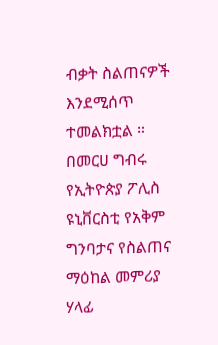ብቃት ስልጠናዎች እንደሚሰጥ ተመልክቷል ።
በመርሀ ግብሩ የኢትዮጵያ ፖሊስ ዩኒቨርስቲ የአቅም ግንባታና የስልጠና ማዕከል መምሪያ ሃላፊ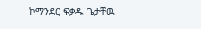ኮማንደር ፍቃዱ ጌታቸዉ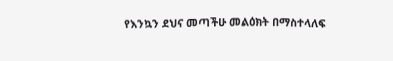የእንኳን ደህና መጣችሁ መልዕክት በማስተላለፍ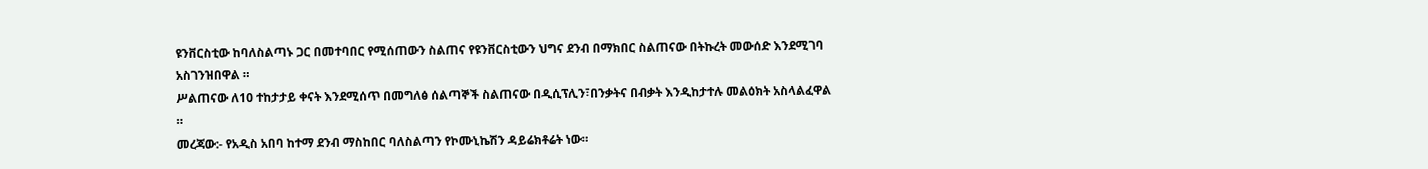ዩንቨርስቲው ከባለስልጣኑ ጋር በመተባበር የሚሰጠውን ስልጠና የዩንቨርስቲውን ህግና ደንብ በማክበር ስልጠናው በትኩረት መውሰድ እንደሚገባ አስገንዝበዋል ።
ሥልጠናው ለ10 ተከታታይ ቀናት እንደሚሰጥ በመግለፅ ሰልጣኞች ስልጠናው በዲሲፕሊን፣በንቃትና በብቃት እንዲከታተሉ መልዕክት አስላልፈዋል ።
መረጃው:- የአዲስ አበባ ከተማ ደንብ ማስከበር ባለስልጣን የኮሙኒኬሽን ዳይሬክቶሬት ነው።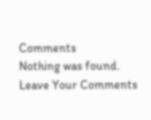Comments
Nothing was found.
Leave Your Comments